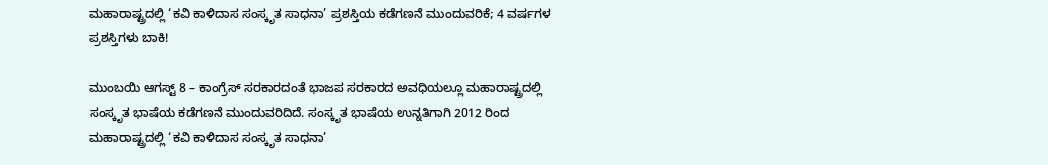ಮಹಾರಾಷ್ಟ್ರದಲ್ಲಿ ‘ಕವಿ ಕಾಳಿದಾಸ ಸಂಸ್ಕೃತ ಸಾಧನಾ’ ಪ್ರಶಸ್ತಿಯ ಕಡೆಗಣನೆ ಮುಂದುವರಿಕೆ; 4 ವರ್ಷಗಳ ಪ್ರಶಸ್ತಿಗಳು ಬಾಕಿ!

ಮುಂಬಯಿ ಆಗಸ್ಟ್ 8 – ಕಾಂಗ್ರೆಸ್ ಸರಕಾರದಂತೆ ಭಾಜಪ ಸರಕಾರದ ಅವಧಿಯಲ್ಲೂ ಮಹಾರಾಷ್ಟ್ರದಲ್ಲಿ ಸಂಸ್ಕೃತ ಭಾಷೆಯ ಕಡೆಗಣನೆ ಮುಂದುವರಿದಿದೆ. ಸಂಸ್ಕೃತ ಭಾಷೆಯ ಉನ್ನತಿಗಾಗಿ 2012 ರಿಂದ ಮಹಾರಾಷ್ಟ್ರದಲ್ಲಿ ‘ಕವಿ ಕಾಳಿದಾಸ ಸಂಸ್ಕೃತ ಸಾಧನಾ’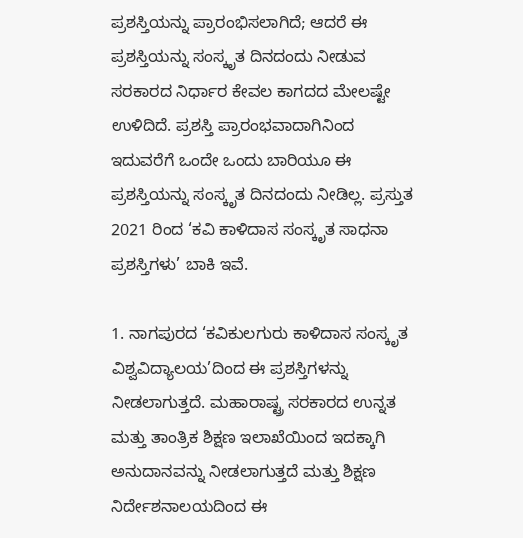ಪ್ರಶಸ್ತಿಯನ್ನು ಪ್ರಾರಂಭಿಸಲಾಗಿದೆ; ಆದರೆ ಈ ಪ್ರಶಸ್ತಿಯನ್ನು ಸಂಸ್ಕೃತ ದಿನದಂದು ನೀಡುವ ಸರಕಾರದ ನಿರ್ಧಾರ ಕೇವಲ ಕಾಗದದ ಮೇಲಷ್ಟೇ ಉಳಿದಿದೆ. ಪ್ರಶಸ್ತಿ ಪ್ರಾರಂಭವಾದಾಗಿನಿಂದ ಇದುವರೆಗೆ ಒಂದೇ ಒಂದು ಬಾರಿಯೂ ಈ ಪ್ರಶಸ್ತಿಯನ್ನು ಸಂಸ್ಕೃತ ದಿನದಂದು ನೀಡಿಲ್ಲ. ಪ್ರಸ್ತುತ 2021 ರಿಂದ ‘ಕವಿ ಕಾಳಿದಾಸ ಸಂಸ್ಕೃತ ಸಾಧನಾ ಪ್ರಶಸ್ತಿಗಳು’ ಬಾಕಿ ಇವೆ.

1. ನಾಗಪುರದ ‘ಕವಿಕುಲಗುರು ಕಾಳಿದಾಸ ಸಂಸ್ಕೃತ ವಿಶ್ವವಿದ್ಯಾಲಯ’ದಿಂದ ಈ ಪ್ರಶಸ್ತಿಗಳನ್ನು ನೀಡಲಾಗುತ್ತದೆ. ಮಹಾರಾಷ್ಟ್ರ ಸರಕಾರದ ಉನ್ನತ ಮತ್ತು ತಾಂತ್ರಿಕ ಶಿಕ್ಷಣ ಇಲಾಖೆಯಿಂದ ಇದಕ್ಕಾಗಿ ಅನುದಾನವನ್ನು ನೀಡಲಾಗುತ್ತದೆ ಮತ್ತು ಶಿಕ್ಷಣ ನಿರ್ದೇಶನಾಲಯದಿಂದ ಈ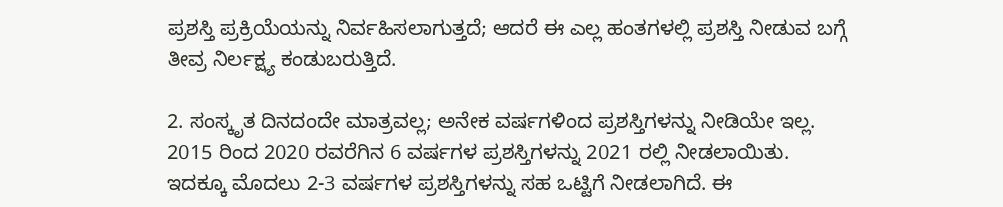ಪ್ರಶಸ್ತಿ ಪ್ರಕ್ರಿಯೆಯನ್ನು ನಿರ್ವಹಿಸಲಾಗುತ್ತದೆ; ಆದರೆ ಈ ಎಲ್ಲ ಹಂತಗಳಲ್ಲಿ ಪ್ರಶಸ್ತಿ ನೀಡುವ ಬಗ್ಗೆ ತೀವ್ರ ನಿರ್ಲಕ್ಷ್ಯ ಕಂಡುಬರುತ್ತಿದೆ.

2. ಸಂಸ್ಕೃತ ದಿನದಂದೇ ಮಾತ್ರವಲ್ಲ; ಅನೇಕ ವರ್ಷಗಳಿಂದ ಪ್ರಶಸ್ತಿಗಳನ್ನು ನೀಡಿಯೇ ಇಲ್ಲ. 2015 ರಿಂದ 2020 ರವರೆಗಿನ 6 ವರ್ಷಗಳ ಪ್ರಶಸ್ತಿಗಳನ್ನು 2021 ರಲ್ಲಿ ನೀಡಲಾಯಿತು. ಇದಕ್ಕೂ ಮೊದಲು 2-3 ವರ್ಷಗಳ ಪ್ರಶಸ್ತಿಗಳನ್ನು ಸಹ ಒಟ್ಟಿಗೆ ನೀಡಲಾಗಿದೆ. ಈ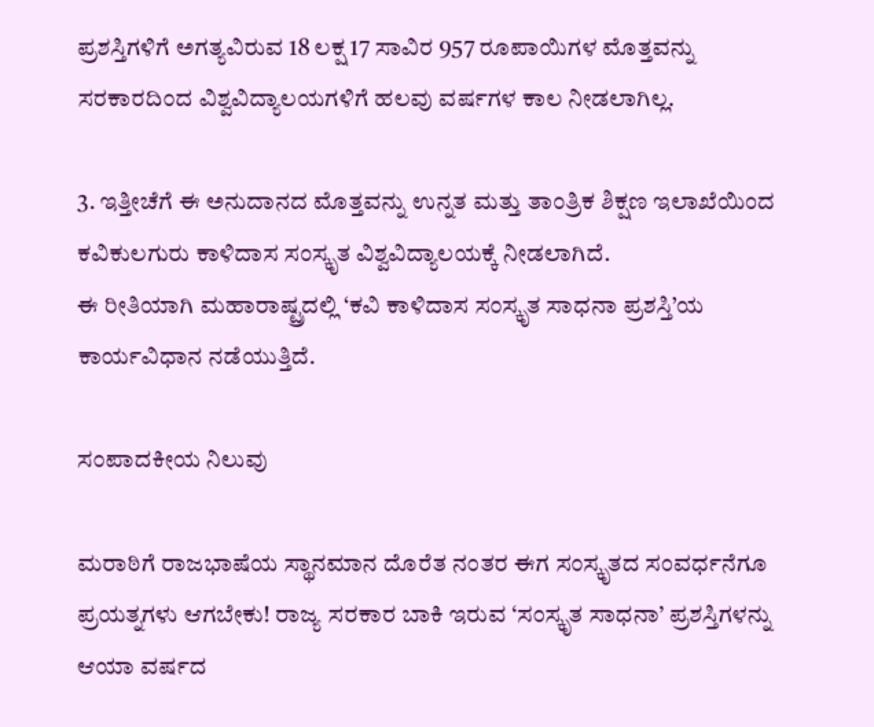ಪ್ರಶಸ್ತಿಗಳಿಗೆ ಅಗತ್ಯವಿರುವ 18 ಲಕ್ಷ 17 ಸಾವಿರ 957 ರೂಪಾಯಿಗಳ ಮೊತ್ತವನ್ನು ಸರಕಾರದಿಂದ ವಿಶ್ವವಿದ್ಯಾಲಯಗಳಿಗೆ ಹಲವು ವರ್ಷಗಳ ಕಾಲ ನೀಡಲಾಗಿಲ್ಲ.

3. ಇತ್ತೀಚೆಗೆ ಈ ಅನುದಾನದ ಮೊತ್ತವನ್ನು ಉನ್ನತ ಮತ್ತು ತಾಂತ್ರಿಕ ಶಿಕ್ಷಣ ಇಲಾಖೆಯಿಂದ ಕವಿಕುಲಗುರು ಕಾಳಿದಾಸ ಸಂಸ್ಕೃತ ವಿಶ್ವವಿದ್ಯಾಲಯಕ್ಕೆ ನೀಡಲಾಗಿದೆ.
ಈ ರೀತಿಯಾಗಿ ಮಹಾರಾಷ್ಟ್ರದಲ್ಲಿ ‘ಕವಿ ಕಾಳಿದಾಸ ಸಂಸ್ಕೃತ ಸಾಧನಾ ಪ್ರಶಸ್ತಿ’ಯ ಕಾರ್ಯವಿಧಾನ ನಡೆಯುತ್ತಿದೆ.

ಸಂಪಾದಕೀಯ ನಿಲುವು

ಮರಾಠಿಗೆ ರಾಜಭಾಷೆಯ ಸ್ಥಾನಮಾನ ದೊರೆತ ನಂತರ ಈಗ ಸಂಸ್ಕೃತದ ಸಂವರ್ಧನೆಗೂ ಪ್ರಯತ್ನಗಳು ಆಗಬೇಕು! ರಾಜ್ಯ ಸರಕಾರ ಬಾಕಿ ಇರುವ ‘ಸಂಸ್ಕೃತ ಸಾಧನಾ’ ಪ್ರಶಸ್ತಿಗಳನ್ನು ಆಯಾ ವರ್ಷದ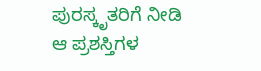ಪುರಸ್ಕೃತರಿಗೆ ನೀಡಿ ಆ ಪ್ರಶಸ್ತಿಗಳ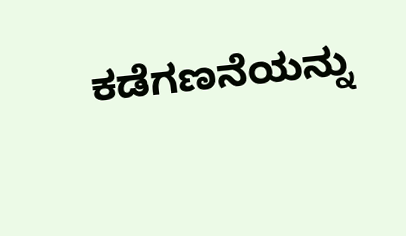ಕಡೆಗಣನೆಯನ್ನು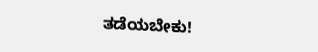ತಡೆಯಬೇಕು!